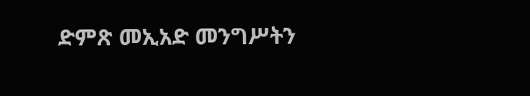ድምጽ መኢአድ መንግሥትን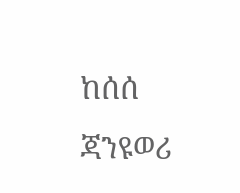ከሰሰ ጃንዩወሪ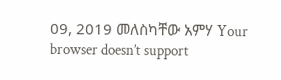09, 2019 መለስካቸው አምሃ Your browser doesn’t support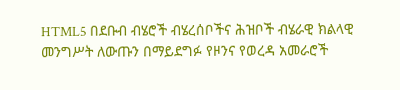HTML5 በደቡብ ብሄሮች ብሄረሰቦችና ሕዝቦች ብሄራዊ ክልላዊ መንግሥት ለውጡን በማይደግፉ የዞንና የወረዳ አመራሮች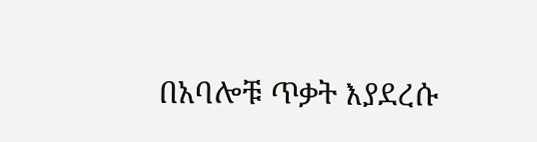በአባሎቹ ጥቃት እያደረሱ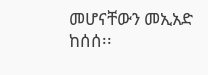መሆናቸውን መኢአድ ከሰሰ፡፡